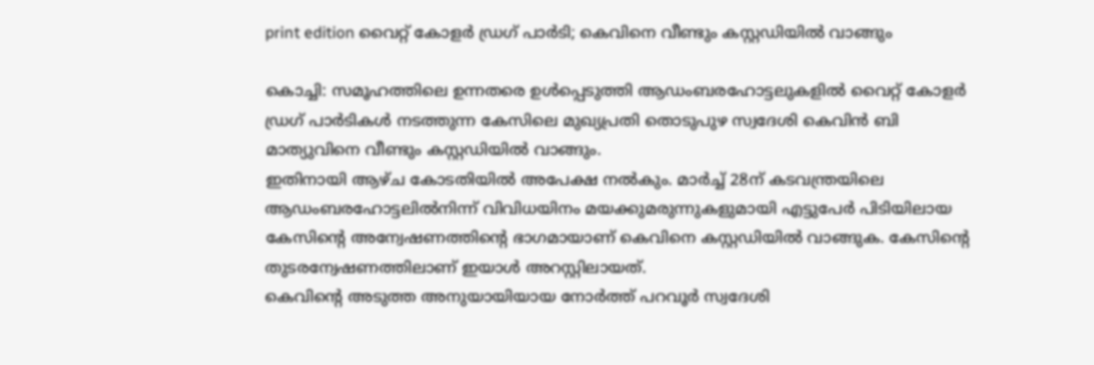print edition വൈറ്റ് കോളർ ഡ്രഗ് പാർടി; കെവിനെ വീണ്ടും കസ്റ്റഡിയിൽ വാങ്ങും

കൊച്ചി: സമൂഹത്തിലെ ഉന്നതരെ ഉൾപ്പെടുത്തി ആഡംബരഹോട്ടലുകളിൽ വൈറ്റ് കോളർ ഡ്രഗ് പാർടികൾ നടത്തുന്ന കേസിലെ മുഖ്യപ്രതി തൊടുപുഴ സ്വദേശി കെവിൻ ബി മാത്യുവിനെ വീണ്ടും കസ്റ്റഡിയിൽ വാങ്ങും.
ഇതിനായി ആഴ്ച കോടതിയിൽ അപേക്ഷ നൽകും. മാർച്ച് 28ന് കടവന്ത്രയിലെ ആഡംബരഹോട്ടലിൽനിന്ന് വിവിധയിനം മയക്കുമരുന്നുകളുമായി എട്ടുപേർ പിടിയിലായ കേസിന്റെ അന്വേഷണത്തിന്റെ ഭാഗമായാണ് കെവിനെ കസ്റ്റഡിയിൽ വാങ്ങുക. കേസിന്റെ തുടരന്വേഷണത്തിലാണ് ഇയാൾ അറസ്റ്റിലായത്.
കെവിന്റെ അടുത്ത അനുയായിയായ നോർത്ത് പറവൂർ സ്വദേശി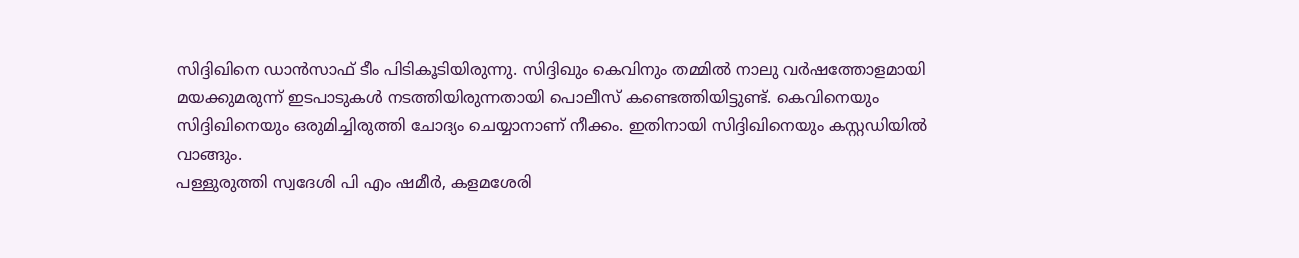സിദ്ദിഖിനെ ഡാൻസാഫ് ടീം പിടികൂടിയിരുന്നു. സിദ്ദിഖും കെവിനും തമ്മിൽ നാലു വർഷത്തോളമായി മയക്കുമരുന്ന് ഇടപാടുകൾ നടത്തിയിരുന്നതായി പൊലീസ് കണ്ടെത്തിയിട്ടുണ്ട്. കെവിനെയും സിദ്ദിഖിനെയും ഒരുമിച്ചിരുത്തി ചോദ്യം ചെയ്യാനാണ് നീക്കം. ഇതിനായി സിദ്ദിഖിനെയും കസ്റ്റഡിയിൽ വാങ്ങും.
പള്ളുരുത്തി സ്വദേശി പി എം ഷമീർ, കളമശേരി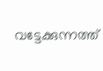വട്ടേക്കുന്നത്ത്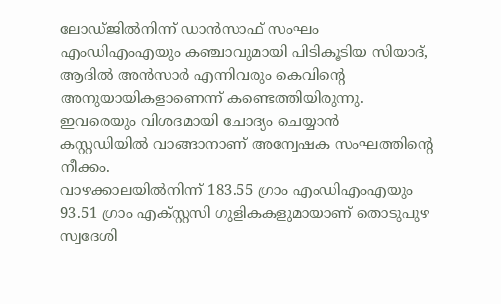ലോഡ്ജിൽനിന്ന് ഡാൻസാഫ് സംഘം എംഡിഎംഎയും കഞ്ചാവുമായി പിടികൂടിയ സിയാദ്, ആദിൽ അൻസാർ എന്നിവരും കെവിന്റെ അനുയായികളാണെന്ന് കണ്ടെത്തിയിരുന്നു. ഇവരെയും വിശദമായി ചോദ്യം ചെയ്യാൻ കസ്റ്റഡിയിൽ വാങ്ങാനാണ് അന്വേഷക സംഘത്തിന്റെ നീക്കം.
വാഴക്കാലയിൽനിന്ന് 183.55 ഗ്രാം എംഡിഎംഎയും 93.51 ഗ്രാം എക്സ്റ്റസി ഗുളികകളുമായാണ് തൊടുപുഴ സ്വദേശി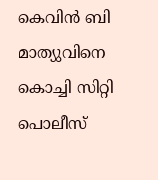കെവിൻ ബി മാത്യുവിനെ കൊച്ചി സിറ്റി പൊലീസ്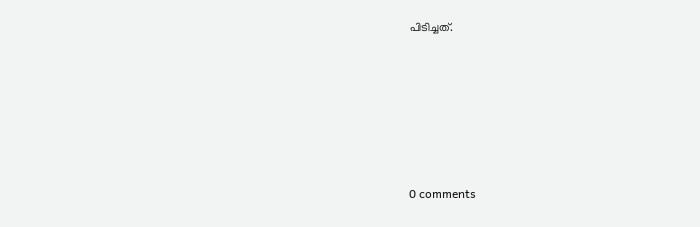പിടിച്ചത്.










0 comments